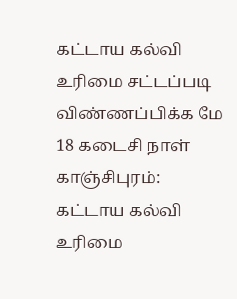கட்டாய கல்வி உரிமை சட்டப்படி விண்ணப்பிக்க மே 18 கடைசி நாள்
காஞ்சிபுரம்: கட்டாய கல்வி உரிமை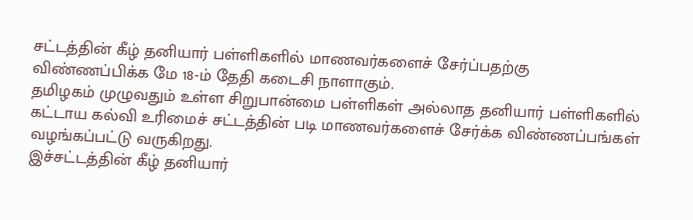சட்டத்தின் கீழ் தனியார் பள்ளிகளில் மாணவர்களைச் சேர்ப்பதற்கு விண்ணப்பிக்க மே 18-ம் தேதி கடைசி நாளாகும்.
தமிழகம் முழுவதும் உள்ள சிறுபான்மை பள்ளிகள் அல்லாத தனியார் பள்ளிகளில் கட்டாய கல்வி உரிமைச் சட்டத்தின் படி மாணவர்களைச் சேர்க்க விண்ணப்பங்கள் வழங்கப்பட்டு வருகிறது.
இச்சட்டத்தின் கீழ் தனியார்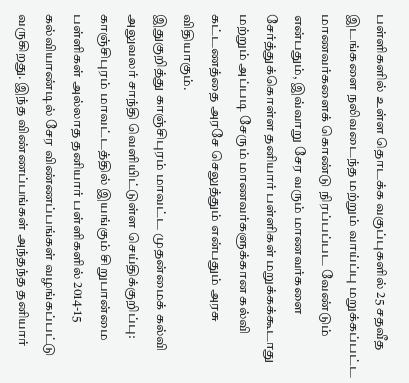பள்ளிகளில் உள்ள தொடக்க வகுப்புகளில் 25 சதவீத இடங்களை நலிவடைந்த மற்றும் வாய்ப்பு மறுக்கப்பட்ட மாணவர்களைக் கொண்டு நிரப்பப்பட வேண்டும் என்பதும், இவ்வாறு சேர வரும் மாணவர்களை சேர்த்துக்கொள்ள தனியார் பள்ளிகள் மறுக்கக்கூடாது மற்றும் அப்படி சேரும் மாணவர்களுக்கான கல்வி கட்டணத்தை அரசே செலுத்தும் என்பதும் அரசு விதியாகும்.
இதுகுறித்து காஞ்சிபுரம் மாவட்ட முதன்மைக் கல்வி அலுவலர் சாந்தி வெளியிட்டுள்ள செய்திக்குறிப்பு:
காஞ்சிபுரம் மாவட்டத்தில் இயங்கும் சிறுபான்மை பள்ளிகள் அல்லாத தனியார் பள்ளிகளில் 2014-15 கல்வியாண்டில் சேர விண்ணப்பங்கள் வழங்கப்பட்டு வருகிறது. இந்த விண்ணப்பங்கள் அந்தந்த தனியார்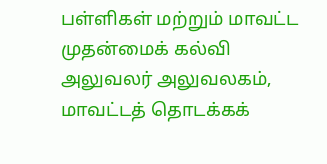பள்ளிகள் மற்றும் மாவட்ட முதன்மைக் கல்வி அலுவலர் அலுவலகம், மாவட்டத் தொடக்கக்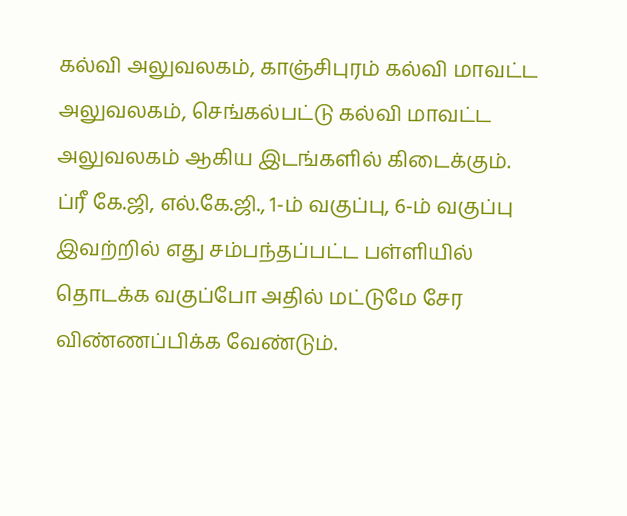கல்வி அலுவலகம், காஞ்சிபுரம் கல்வி மாவட்ட அலுவலகம், செங்கல்பட்டு கல்வி மாவட்ட அலுவலகம் ஆகிய இடங்களில் கிடைக்கும்.
ப்ரீ கே.ஜி, எல்.கே.ஜி., 1-ம் வகுப்பு, 6-ம் வகுப்பு இவற்றில் எது சம்பந்தப்பட்ட பள்ளியில் தொடக்க வகுப்போ அதில் மட்டுமே சேர விண்ணப்பிக்க வேண்டும்.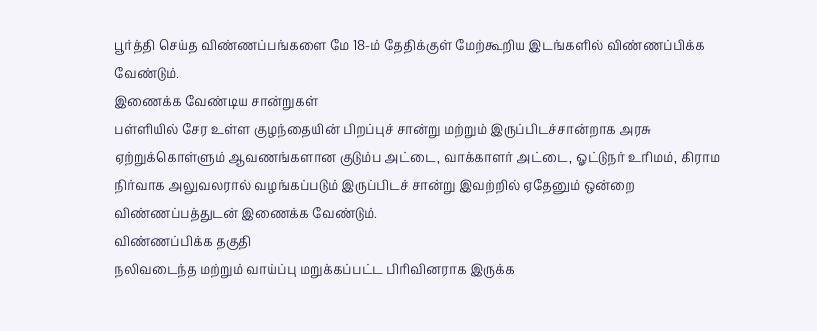பூர்த்தி செய்த விண்ணப்பங்களை மே 18-ம் தேதிக்குள் மேற்கூறிய இடங்களில் விண்ணப்பிக்க வேண்டும்.
இணைக்க வேண்டிய சான்றுகள்
பள்ளியில் சேர உள்ள குழந்தையின் பிறப்புச் சான்று மற்றும் இருப்பிடச்சான்றாக அரசு ஏற்றுக்கொள்ளும் ஆவணங்களான குடும்ப அட்டை, வாக்காளர் அட்டை, ஓட்டுநர் உரிமம், கிராம நிர்வாக அலுவலரால் வழங்கப்படும் இருப்பிடச் சான்று இவற்றில் ஏதேனும் ஒன்றை விண்ணப்பத்துடன் இணைக்க வேண்டும்.
விண்ணப்பிக்க தகுதி
நலிவடைந்த மற்றும் வாய்ப்பு மறுக்கப்பட்ட பிரிவினராக இருக்க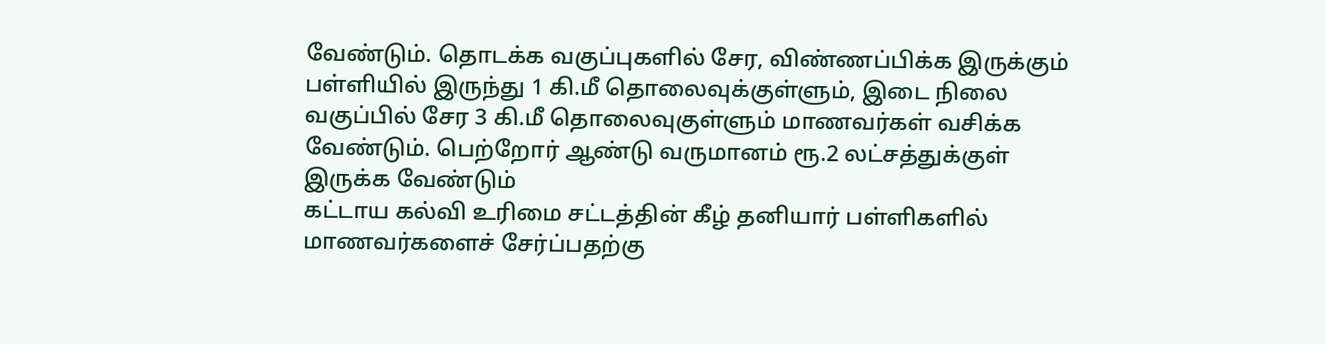வேண்டும். தொடக்க வகுப்புகளில் சேர, விண்ணப்பிக்க இருக்கும் பள்ளியில் இருந்து 1 கி.மீ தொலைவுக்குள்ளும், இடை நிலை வகுப்பில் சேர 3 கி.மீ தொலைவுகுள்ளும் மாணவர்கள் வசிக்க வேண்டும். பெற்றோர் ஆண்டு வருமானம் ரூ.2 லட்சத்துக்குள் இருக்க வேண்டும்
கட்டாய கல்வி உரிமை சட்டத்தின் கீழ் தனியார் பள்ளிகளில் மாணவர்களைச் சேர்ப்பதற்கு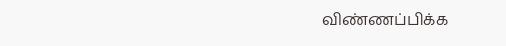விண்ணப்பிக்க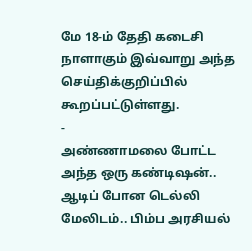மே 18-ம் தேதி கடைசி நாளாகும் இவ்வாறு அந்த செய்திக்குறிப்பில் கூறப்பட்டுள்ளது.
-
அண்ணாமலை போட்ட அந்த ஒரு கண்டிஷன்.. ஆடிப் போன டெல்லி மேலிடம்.. பிம்ப அரசியல்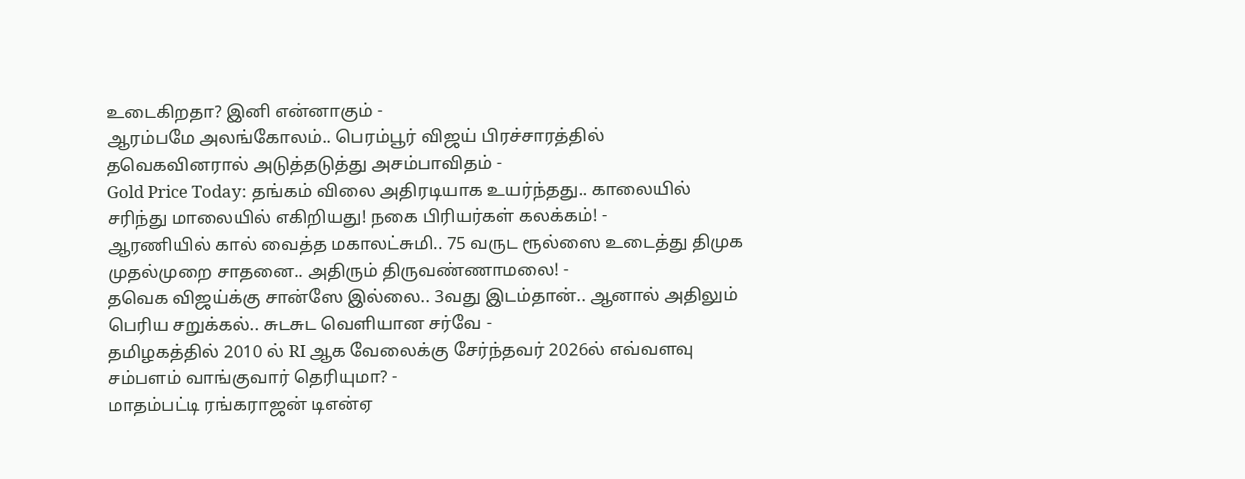உடைகிறதா? இனி என்னாகும் -
ஆரம்பமே அலங்கோலம்.. பெரம்பூர் விஜய் பிரச்சாரத்தில் தவெகவினரால் அடுத்தடுத்து அசம்பாவிதம் -
Gold Price Today: தங்கம் விலை அதிரடியாக உயர்ந்தது.. காலையில் சரிந்து மாலையில் எகிறியது! நகை பிரியர்கள் கலக்கம்! -
ஆரணியில் கால் வைத்த மகாலட்சுமி.. 75 வருட ரூல்ஸை உடைத்து திமுக முதல்முறை சாதனை.. அதிரும் திருவண்ணாமலை! -
தவெக விஜய்க்கு சான்ஸே இல்லை.. 3வது இடம்தான்.. ஆனால் அதிலும் பெரிய சறுக்கல்.. சுடசுட வெளியான சர்வே -
தமிழகத்தில் 2010 ல் RI ஆக வேலைக்கு சேர்ந்தவர் 2026ல் எவ்வளவு சம்பளம் வாங்குவார் தெரியுமா? -
மாதம்பட்டி ரங்கராஜன் டிஎன்ஏ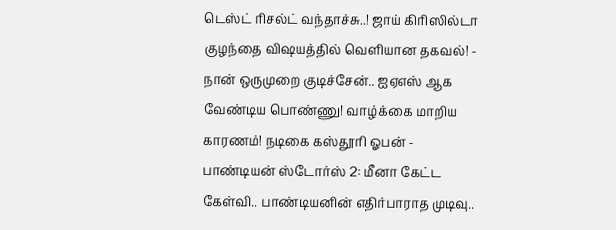டெஸ்ட் ரிசல்ட் வந்தாச்சு..! ஜாய் கிரிஸில்டா குழந்தை விஷயத்தில் வெளியான தகவல்! -
நான் ஒருமுறை குடிச்சேன்.. ஐஏஎஸ் ஆக வேண்டிய பொண்ணு! வாழ்க்கை மாறிய காரணம்! நடிகை கஸ்தூரி ஓபன் -
பாண்டியன் ஸ்டோர்ஸ் 2: மீனா கேட்ட கேள்வி.. பாண்டியனின் எதிர்பாராத முடிவு..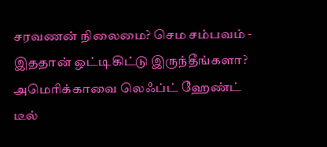சரவணன் நிலைமை? செம சம்பவம் -
இததான் ஒட்டிகிட்டு இருந்தீங்களா? அமெரிக்காவை லெஃப்ட் ஹேண்ட் டீல்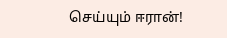செய்யும் ஈரான்!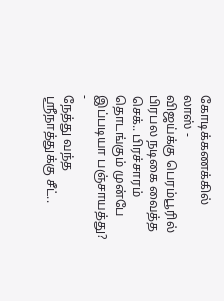கோடிக்கணக்கில் லாஸ் -
விஜய்க்கு பெரம்பூரில் பிரபல நடிகை வைத்த செக்.. பிரச்சாரம் தொடங்கும் முன்பே இப்படியா பஞ்சாயத்து? -
நேத்து வந்த ஸ்ரீநாத்துக்கு சீட்..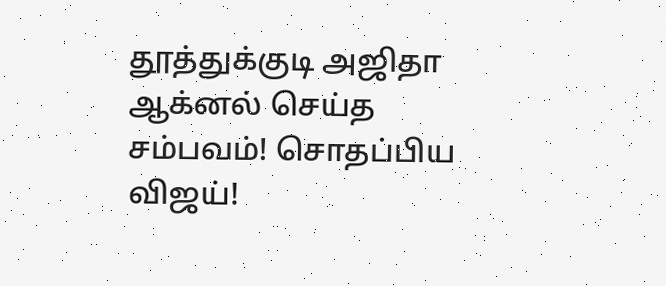தூத்துக்குடி அஜிதா ஆக்னல் செய்த சம்பவம்! சொதப்பிய விஜய்!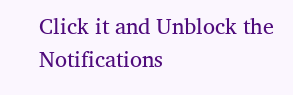Click it and Unblock the Notifications